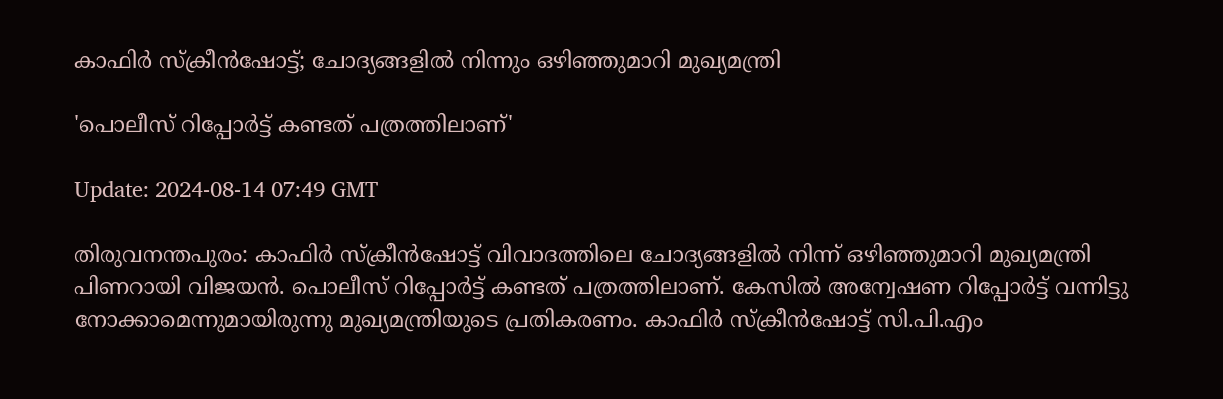കാഫിർ സ്ക്രീൻഷോട്ട്; ചോദ്യങ്ങളില്‍ നിന്നും ഒഴിഞ്ഞുമാറി മുഖ്യമന്ത്രി

'പൊലീസ് റിപ്പോർട്ട് കണ്ടത് പത്രത്തിലാണ്'

Update: 2024-08-14 07:49 GMT

തിരുവനന്തപുരം: കാഫിർ സ്ക്രീൻഷോട്ട് വിവാദത്തിലെ ചോദ്യങ്ങളിൽ നിന്ന് ഒഴിഞ്ഞുമാറി മുഖ്യമന്ത്രി പിണറായി വിജയൻ. പൊലീസ് റിപ്പോർട്ട് കണ്ടത് പത്രത്തിലാണ്. കേസിൽ അന്വേഷണ റിപ്പോർട്ട് വന്നിട്ടു നോക്കാമെന്നുമായിരുന്നു മുഖ്യമന്ത്രിയുടെ പ്രതികരണം. കാഫിർ സ്ക്രീൻഷോട്ട് സി.പി.എം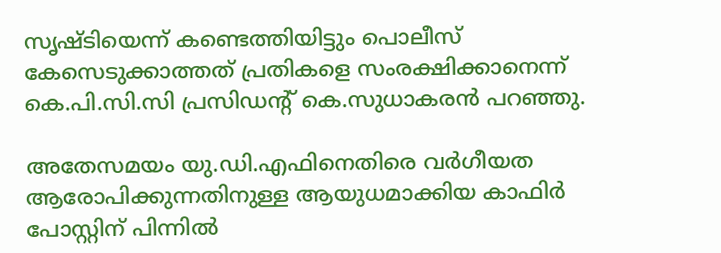സൃഷ്ടിയെന്ന് കണ്ടെത്തിയിട്ടും പൊലീസ് കേസെടുക്കാത്തത് പ്രതികളെ സംരക്ഷിക്കാനെന്ന് കെ.പി.സി.സി പ്രസിഡന്‍റ് കെ.സുധാകരൻ പറഞ്ഞു.

അതേസമയം യു.ഡി.എഫിനെതിരെ വർഗീയത ആരോപിക്കുന്നതിനുള്ള ആയുധമാക്കിയ കാഫിർ പോസ്റ്റിന് പിന്നില്‍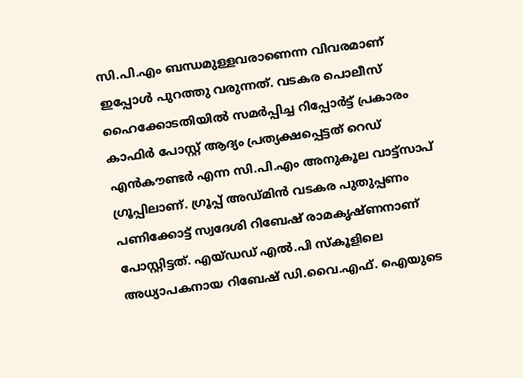സി.പി.എം ബന്ധമുള്ളവരാണെന്ന വിവരമാണ് ഇപ്പോള്‍ പുറത്തു വരുന്നത്. വടകര പൊലീസ് ഹൈക്കോടതിയില്‍ സമർപ്പിച്ച റിപ്പോർട്ട് പ്രകാരം കാഫിർ പോസ്റ്റ് ആദ്യം പ്രത്യക്ഷപ്പെട്ടത് റെഡ് എന്‍കൗണ്ടർ എന്ന സി.പി.എം അനുകൂല വാട്ട്സാപ് ഗ്രൂപ്പിലാണ്. ഗ്രൂപ്പ് അഡ്മിന്‍ വടകര പുതുപ്പണം പണിക്കോട്ട് സ്വദേശി റിബേഷ് രാമകൃഷ്ണനാണ് പോസ്റ്റിട്ടത്. എയ്ഡഡ് എല്‍.പി സ്കൂളിലെ അധ്യാപകനായ റിബേഷ് ഡി.വൈ.എഫ്. ഐയുടെ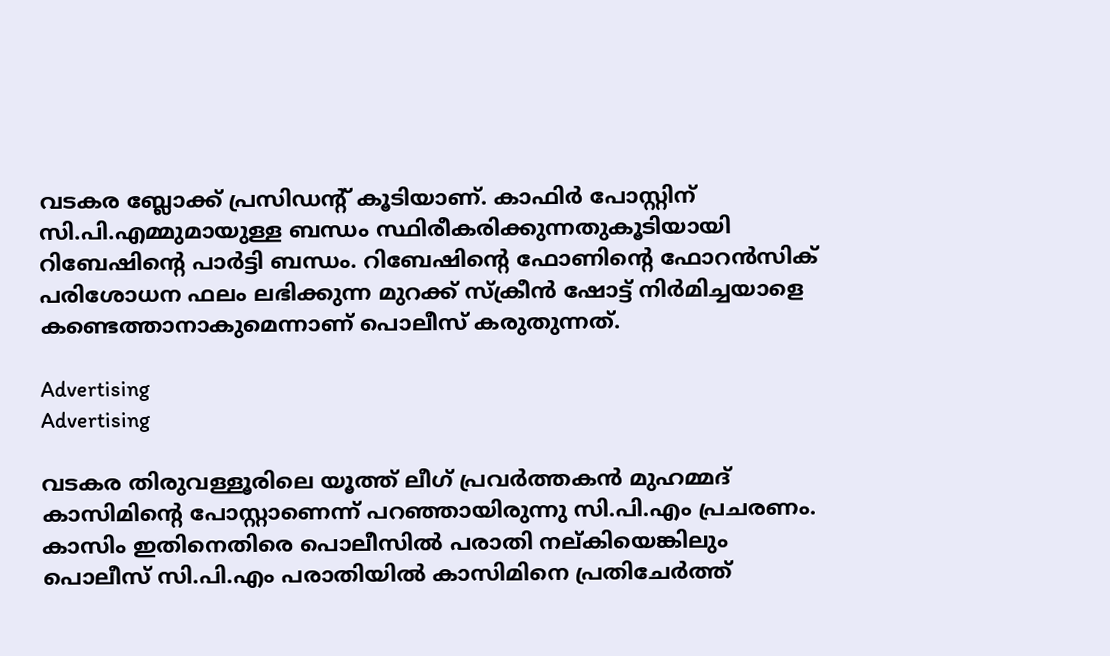വടകര ബ്ലോക്ക് പ്രസിഡന്‍റ് കൂടിയാണ്. കാഫിർ പോസ്റ്റിന് സി.പി.എമ്മുമായുള്ള ബന്ധം സ്ഥിരീകരിക്കുന്നതുകൂടിയായി റിബേഷിന്‍റെ പാർട്ടി ബന്ധം. റിബേഷിന്‍റെ ഫോണിന്‍റെ ഫോറന്‍സിക് പരിശോധന ഫലം ലഭിക്കുന്ന മുറക്ക് സ്ക്രീന്‍ ഷോട്ട് നിർമിച്ചയാളെ കണ്ടെത്താനാകുമെന്നാണ് പൊലീസ് കരുതുന്നത്.

Advertising
Advertising

വടകര തിരുവള്ളൂരിലെ യൂത്ത് ലീഗ് പ്രവർത്തകന്‍ മുഹമ്മദ് കാസിമിന്‍റെ പോസ്റ്റാണെന്ന് പറഞ്ഞായിരുന്നു സി.പി.എം പ്രചരണം. കാസിം ഇതിനെതിരെ പൊലീസില്‍ പരാതി നല്കിയെങ്കിലും പൊലീസ് സി.പി.എം പരാതിയില്‍ കാസിമിനെ പ്രതിചേർത്ത്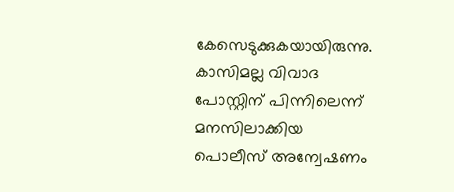കേസെടുക്കുകയായിരുന്നു. കാസിമല്ല വിവാദ പോസ്റ്റിന് പിന്നിലെന്ന് മനസിലാക്കിയ പൊലീസ് അന്വേഷണം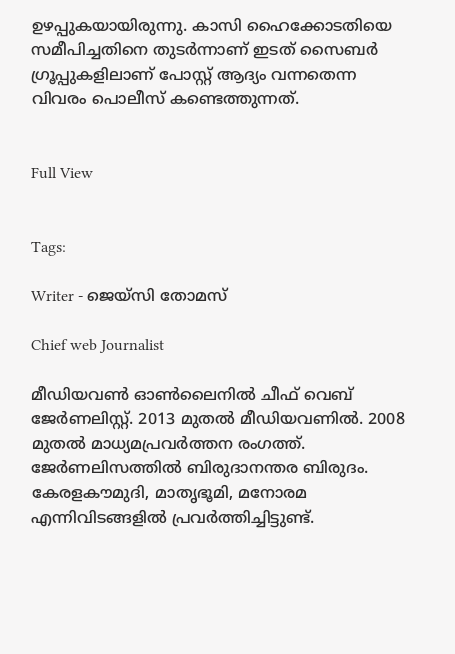ഉഴപ്പുകയായിരുന്നു. കാസി ഹൈക്കോടതിയെ സമീപിച്ചതിനെ തുടർന്നാണ് ഇടത് സൈബർ ഗ്രൂപ്പുകളിലാണ് പോസ്റ്റ് ആദ്യം വന്നതെന്ന വിവരം പൊലീസ് കണ്ടെത്തുന്നത്.


Full View


Tags:

Writer - ജെയ്സി തോമസ്

Chief web Journalist

മീഡിയവൺ ഓൺലൈനിൽ ചീഫ് വെബ് ജേർണലിസ്റ്റ്. 2013 മുതൽ മീഡിയവണിൽ. 2008 മുതൽ മാധ്യമപ്രവർത്തന രംഗത്ത്. ജേർണലിസത്തിൽ ബിരുദാനന്തര ബിരുദം. കേരളകൗമുദി, മാതൃഭൂമി, മനോരമ എന്നിവിടങ്ങളിൽ പ്രവർത്തിച്ചിട്ടുണ്ട്.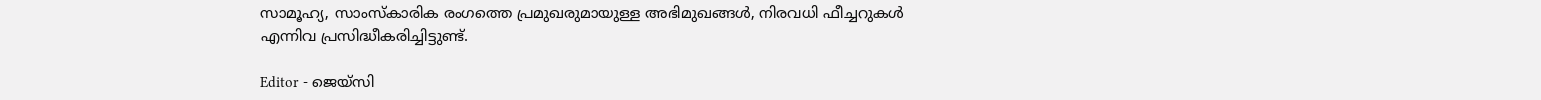സാമൂഹ്യ, സാംസ്‌കാരിക രംഗത്തെ പ്രമുഖരുമായുള്ള അഭിമുഖങ്ങൾ, നിരവധി ഫീച്ചറുകൾ എന്നിവ പ്രസിദ്ധീകരിച്ചിട്ടുണ്ട്.

Editor - ജെയ്സി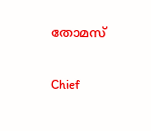തോമസ്

Chief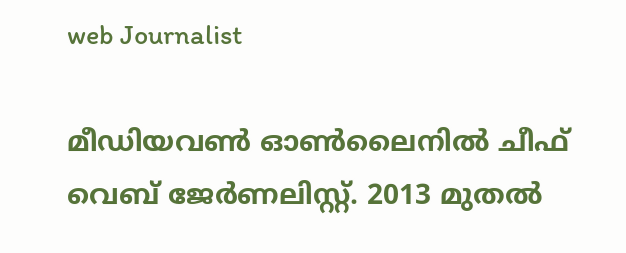web Journalist

മീഡിയവൺ ഓൺലൈനിൽ ചീഫ് വെബ് ജേർണലിസ്റ്റ്. 2013 മുതൽ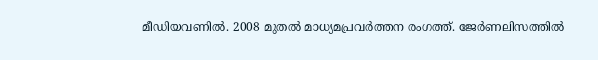മീഡിയവണിൽ. 2008 മുതൽ മാധ്യമപ്രവർത്തന രംഗത്ത്. ജേർണലിസത്തിൽ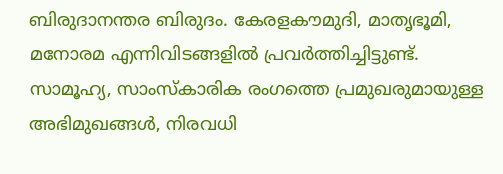ബിരുദാനന്തര ബിരുദം. കേരളകൗമുദി, മാതൃഭൂമി, മനോരമ എന്നിവിടങ്ങളിൽ പ്രവർത്തിച്ചിട്ടുണ്ട്. സാമൂഹ്യ, സാംസ്‌കാരിക രംഗത്തെ പ്രമുഖരുമായുള്ള അഭിമുഖങ്ങൾ, നിരവധി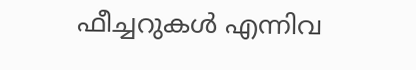ഫീച്ചറുകൾ എന്നിവ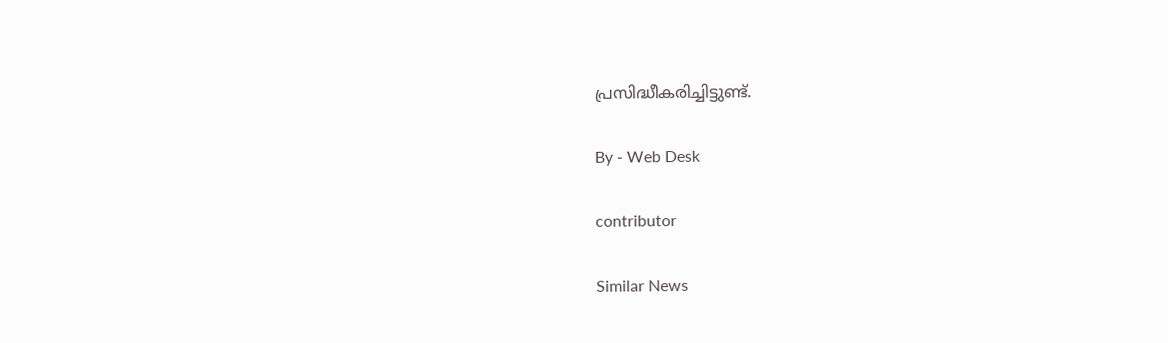പ്രസിദ്ധീകരിച്ചിട്ടുണ്ട്.

By - Web Desk

contributor

Similar News